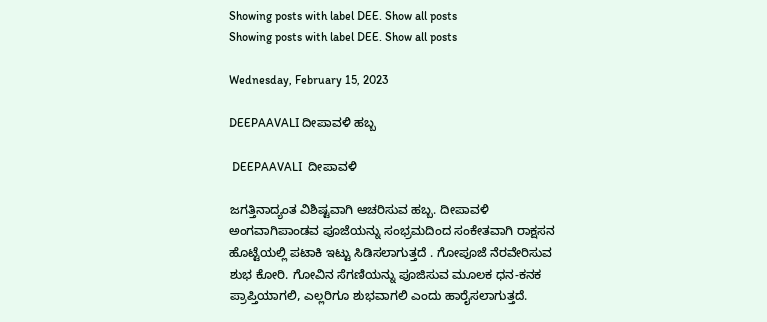Showing posts with label DEE. Show all posts
Showing posts with label DEE. Show all posts

Wednesday, February 15, 2023

DEEPAAVALI ದೀಪಾವಳಿ ಹಬ್ಬ

 DEEPAAVALI  ದೀಪಾವಳಿ

ಜಗತ್ತಿನಾದ್ಯಂತ ವಿಶಿಷ್ಟವಾಗಿ ಆಚರಿಸುವ ಹಬ್ಬ. ದೀಪಾವಳಿ ಅಂಗವಾಗಿಪಾಂಡವ ಪೂಜೆಯನ್ನು ಸಂಭ್ರಮದಿಂದ ಸಂಕೇತವಾಗಿ ರಾಕ್ಷಸನ ಹೊಟ್ಟೆಯಲ್ಲಿ ಪಟಾಕಿ ಇಟ್ಟು ಸಿಡಿಸಲಾಗುತ್ತದೆ . ಗೋಪೂಜೆ ನೆರವೇರಿಸುವ ಶುಭ ಕೋರಿ. ಗೋವಿನ ಸೆಗಣಿಯನ್ನು ಪೂಜಿಸುವ ಮೂಲಕ ಧನ-ಕನಕ ಪ್ರಾಪ್ತಿಯಾಗಲಿ, ಎಲ್ಲರಿಗೂ ಶುಭವಾಗಲಿ ಎಂದು ಹಾರೈಸಲಾಗುತ್ತದೆ.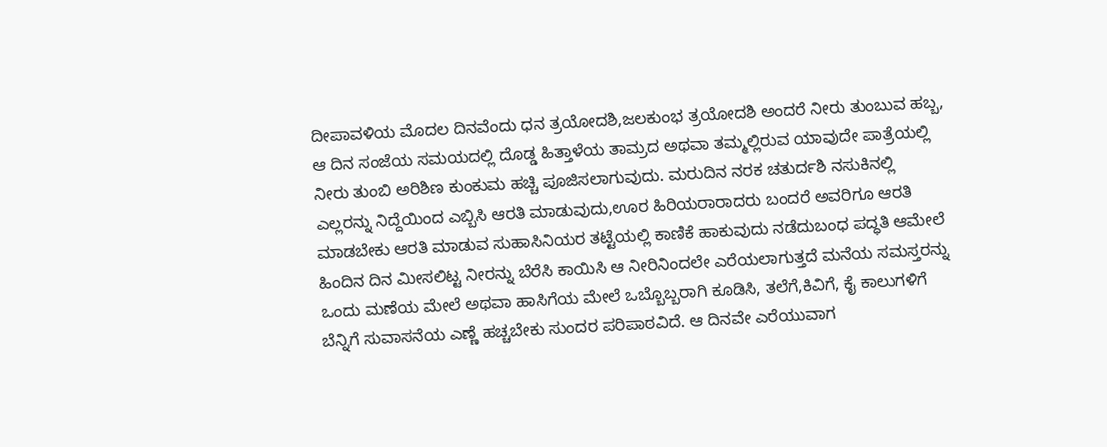ದೀಪಾವಳಿಯ ಮೊದಲ ದಿನವೆಂದು ಧನ ತ್ರಯೋದಶಿ,ಜಲಕುಂಭ ತ್ರಯೋದಶಿ ಅಂದರೆ ನೀರು ತುಂಬುವ ಹಬ್ಬ, ಆ ದಿನ ಸಂಜೆಯ ಸಮಯದಲ್ಲಿ ದೊಡ್ಡ ಹಿತ್ತಾಳೆಯ ತಾಮ್ರದ ಅಥವಾ ತಮ್ಮಲ್ಲಿರುವ ಯಾವುದೇ ಪಾತ್ರೆಯಲ್ಲಿ ನೀರು ತುಂಬಿ ಅರಿಶಿಣ ಕುಂಕುಮ ಹಚ್ಚಿ ಪೂಜಿಸಲಾಗುವುದು. ಮರುದಿನ ನರಕ ಚತುರ್ದಶಿ ನಸುಕಿನಲ್ಲಿ ಎಲ್ಲರನ್ನು ನಿದ್ದೆಯಿಂದ ಎಬ್ಬಿಸಿ ಆರತಿ ಮಾಡುವುದು,ಊರ ಹಿರಿಯರಾರಾದರು ಬಂದರೆ ಅವರಿಗೂ ಆರತಿ ಮಾಡಬೇಕು ಆರತಿ ಮಾಡುವ ಸುಹಾಸಿನಿಯರ ತಟ್ಟೆಯಲ್ಲಿ ಕಾಣಿಕೆ ಹಾಕುವುದು ನಡೆದುಬಂಧ ಪದ್ಧತಿ ಆಮೇಲೆ ಹಿಂದಿನ ದಿನ ಮೀಸಲಿಟ್ಟ ನೀರನ್ನು ಬೆರೆಸಿ ಕಾಯಿಸಿ ಆ ನೀರಿನಿಂದಲೇ ಎರೆಯಲಾಗುತ್ತದೆ ಮನೆಯ ಸಮಸ್ತರನ್ನು ಒಂದು ಮಣೆಯ ಮೇಲೆ ಅಥವಾ ಹಾಸಿಗೆಯ ಮೇಲೆ ಒಬ್ಬೊಬ್ಬರಾಗಿ ಕೂಡಿಸಿ, ತಲೆಗೆ,ಕಿವಿಗೆ, ಕೈ ಕಾಲುಗಳಿಗೆ ಬೆನ್ನಿಗೆ ಸುವಾಸನೆಯ ಎಣ್ಣೆ ಹಚ್ಚಬೇಕು ಸುಂದರ ಪರಿಪಾಠವಿದೆ. ಆ ದಿನವೇ ಎರೆಯುವಾಗ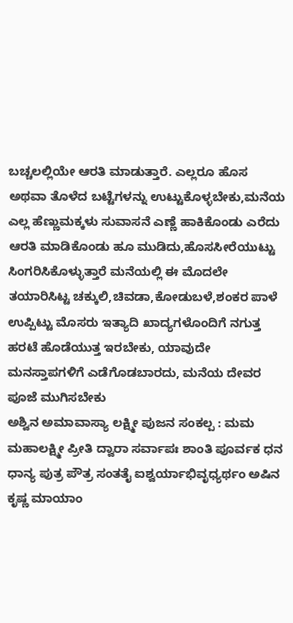ಬಚ್ಚಲಲ್ಲಿಯೇ ಆರತಿ ಮಾಡುತ್ತಾರೆ. ಎಲ್ಲರೂ ಹೊಸ ಅಥವಾ ತೊಳೆದ ಬಟ್ಟೆಗಳನ್ನು ಉಟ್ಟುಕೊಳ್ಳಬೇಕು,ಮನೆಯ ಎಲ್ಲ ಹೆಣ್ಣುಮಕ್ಕಳು ಸುವಾಸನೆ ಎಣ್ಣೆ ಹಾಕಿಕೊಂಡು ಎರೆದು ಆರತಿ ಮಾಡಿಕೊಂಡು ಹೂ ಮುಡಿದು,ಹೊಸಸೀರೆಯುಟ್ಟು ಸಿಂಗರಿಸಿಕೊಳ್ಳುತ್ತಾರೆ ಮನೆಯಲ್ಲಿ ಈ ಮೊದಲೇ ತಯಾರಿಸಿಟ್ಟ ಚಕ್ಕುಲಿ,ಚಿವಡಾ,ಕೋಡುಬಳೆ,ಶಂಕರ ಪಾಳೆ ಉಪ್ಪಿಟ್ಟು ಮೊಸರು ಇತ್ಯಾದಿ ಖಾದ್ಯಗಳೊಂದಿಗೆ ನಗುತ್ತ ಹರಟೆ ಹೊಡೆಯುತ್ತ ಇರಬೇಕು, ಯಾವುದೇ ಮನಸ್ತಾಪಗಳಿಗೆ ಎಡೆಗೊಡಬಾರದು, ಮನೆಯ ದೇವರ ಪೂಜೆ ಮುಗಿಸಬೇಕು
ಅಶ್ವಿನ ಅಮಾವಾಸ್ಯಾ ಲಕ್ಷ್ಮೀ ಪುಜನ ಸಂಕಲ್ಪ : ಮಮ ಮಹಾಲಕ್ಷ್ಮೀ ಪ್ರೀತಿ ದ್ವಾರಾ ಸರ್ವಾಪಃ ಶಾಂತಿ ಪೂರ್ವಕ ಧನ ಧಾನ್ಯ ಪುತ್ರ ಪೌತ್ರ ಸಂತತೈ ಐಶ್ವರ್ಯಾಭಿವೃಧ್ಯರ್ಥಂ ಅಷಿನ ಕೃಷ್ಣ ಮಾಯಾಂ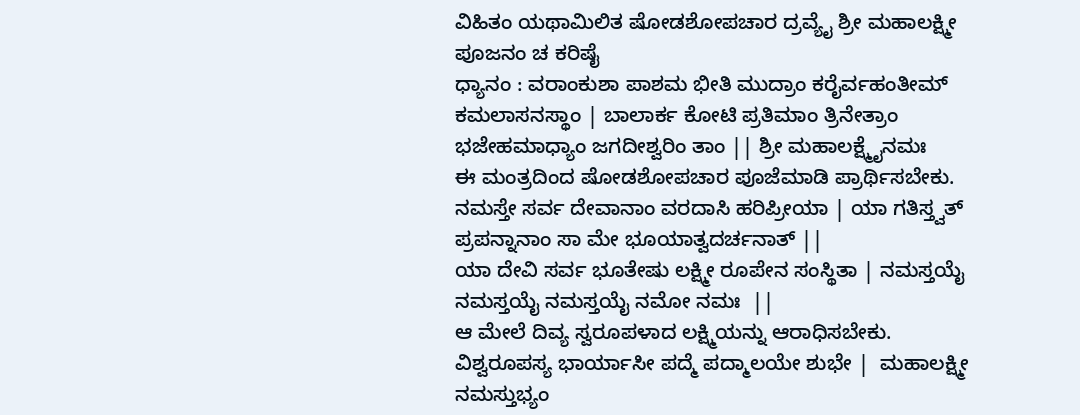ವಿಹಿತಂ ಯಥಾಮಿಲಿತ ಷೋಡಶೋಪಚಾರ ದ್ರವ್ಯೈ ಶ್ರೀ ಮಹಾಲಕ್ಷ್ಮೀ ಪೂಜನಂ ಚ ಕರಿಷೈ
ಧ್ಯಾನಂ : ವರಾಂಕುಶಾ ಪಾಶಮ ಭೀತಿ ಮುದ್ರಾಂ ಕರೈರ್ವಹಂತೀಮ್ ಕಮಲಾಸನಸ್ಥಾಂ | ಬಾಲಾರ್ಕ ಕೋಟಿ ಪ್ರತಿಮಾಂ ತ್ರಿನೇತ್ರಾಂ ಭಜೇಹಮಾಧ್ಯಾಂ ಜಗದೀಶ್ವರಿಂ ತಾಂ || ಶ್ರೀ ಮಹಾಲಕ್ಷ್ಮೈನಮಃ
ಈ ಮಂತ್ರದಿಂದ ಷೋಡಶೋಪಚಾರ ಪೂಜೆಮಾಡಿ ಪ್ರಾರ್ಥಿಸಬೇಕು.
ನಮಸ್ತೇ ಸರ್ವ ದೇವಾನಾಂ ವರದಾಸಿ ಹರಿಪ್ರೀಯಾ | ಯಾ ಗತಿಸ್ತ್ವತ್ ಪ್ರಪನ್ನಾನಾಂ ಸಾ ಮೇ ಭೂಯಾತ್ವದರ್ಚನಾತ್ ||
ಯಾ ದೇವಿ ಸರ್ವ ಭೂತೇಷು ಲಕ್ಷ್ಮೀ ರೂಪೇನ ಸಂಸ್ಥಿತಾ | ನಮಸ್ತಯೈ ನಮಸ್ತಯೈ ನಮಸ್ತಯೈ ನಮೋ ನಮಃ  ||
ಆ ಮೇಲೆ ದಿವ್ಯ ಸ್ವರೂಪಳಾದ ಲಕ್ಷ್ಮಿಯನ್ನು ಆರಾಧಿಸಬೇಕು.
ವಿಶ್ವರೂಪಸ್ಯ ಭಾರ್ಯಾಸೀ ಪದ್ಮೆ ಪದ್ಮಾಲಯೇ ಶುಭೇ |  ಮಹಾಲಕ್ಷ್ಮೀ ನಮಸ್ತುಭ್ಯಂ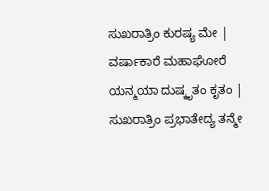ಸುಖರಾತ್ರಿಂ ಕುರಷ್ಯ ಮೇ |  ವರ್ಷಾಕಾರೆ ಮಹಾಘೋರೆ ಯನ್ಮಯಾ ದುಷ್ಕೃತಂ ಕೃತಂ | ಸುಖರಾತ್ರಿಂ ಪ್ರಭಾತೇದ್ಯ ತನ್ಮೇ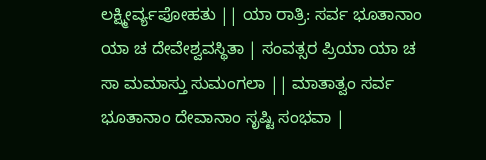ಲಕ್ಷ್ಮೀರ್ವ್ಯಪೋಹತು || ಯಾ ರಾತ್ರಿ: ಸರ್ವ ಭೂತಾನಾಂ ಯಾ ಚ ದೇವೇಶ್ವವಸ್ಥಿತಾ | ಸಂವತ್ಸರ ಪ್ರಿಯಾ ಯಾ ಚ ಸಾ ಮಮಾಸ್ತು ಸುಮಂಗಲಾ || ಮಾತಾತ್ವಂ ಸರ್ವ ಭೂತಾನಾಂ ದೇವಾನಾಂ ಸೃಷ್ಟಿ ಸಂಭವಾ |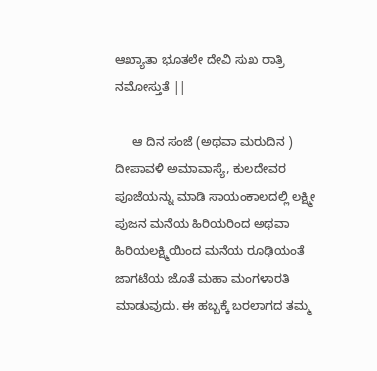ಆಖ್ಯಾತಾ ಭೂತಲೇ ದೇವಿ ಸುಖ ರಾತ್ರಿ ನಮೋಸ್ತುತೆ ||

     ಆ ದಿನ ಸಂಜೆ (ಅಥವಾ ಮರುದಿನ ) ದೀಪಾವಳಿ ಅಮಾವಾಸ್ಯೆ, ಕುಲದೇವರ ಪೂಜೆಯನ್ನು ಮಾಡಿ ಸಾಯಂಕಾಲದಲ್ಲಿ ಲಕ್ಷ್ಮೀ ಪುಜನ ಮನೆಯ ಹಿರಿಯರಿಂದ ಅಥವಾ ಹಿರಿಯಲಕ್ಷ್ಮಿಯಿಂದ ಮನೆಯ ರೂಢಿಯಂತೆ ಜಾಗಟೆಯ ಜೊತೆ ಮಹಾ ಮಂಗಳಾರತಿ ಮಾಡುವುದು. ಈ ಹಬ್ಬಕ್ಕೆ ಬರಲಾಗದ ತಮ್ಮ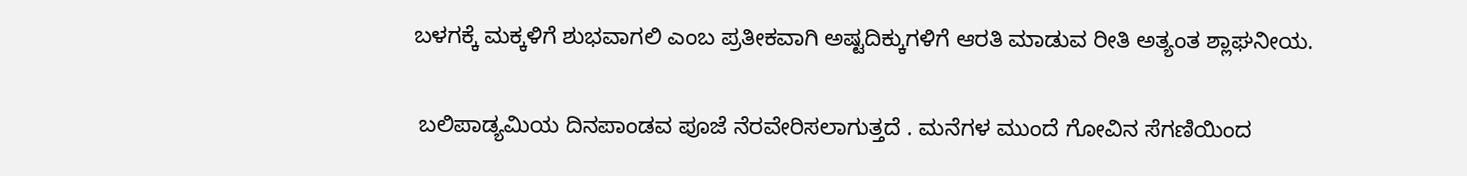ಬಳಗಕ್ಕೆ ಮಕ್ಕಳಿಗೆ ಶುಭವಾಗಲಿ ಎಂಬ ಪ್ರತೀಕವಾಗಿ ಅಷ್ಟದಿಕ್ಕುಗಳಿಗೆ ಆರತಿ ಮಾಡುವ ರೀತಿ ಅತ್ಯಂತ ಶ್ಲಾಘನೀಯ.

 ಬಲಿಪಾಡ್ಯಮಿಯ ದಿನಪಾಂಡವ ಪೂಜೆ ನೆರವೇರಿಸಲಾಗುತ್ತದೆ . ಮನೆಗಳ ಮುಂದೆ ಗೋವಿನ ಸೆಗಣಿಯಿಂದ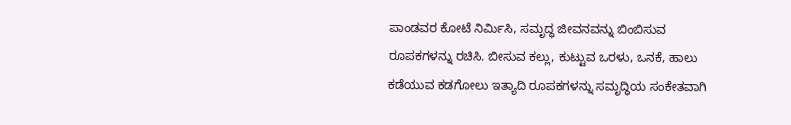ಪಾಂಡವರ ಕೋಟೆ ನಿರ್ಮಿಸಿ, ಸಮೃದ್ಧ ಜೀವನವನ್ನು ಬಿಂಬಿಸುವ ರೂಪಕಗಳನ್ನು ರಚಿಸಿ. ಬೀಸುವ ಕಲ್ಲು, ಕುಟ್ಟುವ ಒರಳು, ಒನಕೆ, ಹಾಲು ಕಡೆಯುವ ಕಡಗೋಲು ಇತ್ಯಾದಿ ರೂಪಕಗಳನ್ನು ಸಮೃದ್ಧಿಯ ಸಂಕೇತವಾಗಿ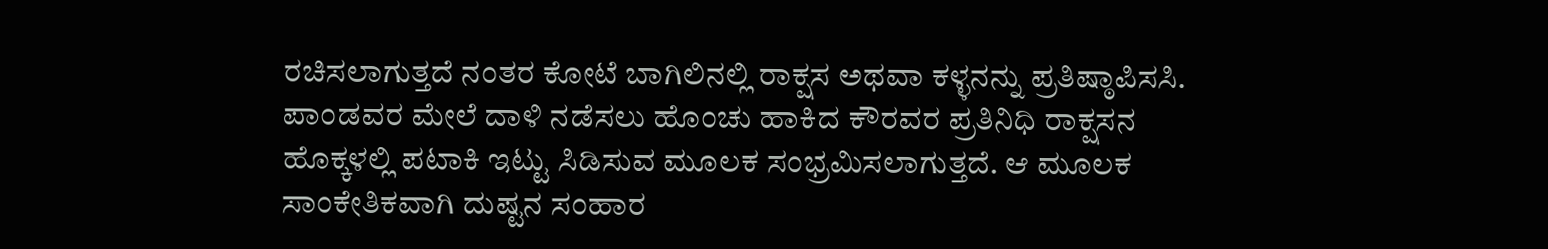ರಚಿಸಲಾಗುತ್ತದೆ ನಂತರ ಕೋಟೆ ಬಾಗಿಲಿನಲ್ಲಿ ರಾಕ್ಷಸ ಅಥವಾ ಕಳ್ಳನನ್ನು ಪ್ರತಿಷ್ಠಾಪಿಸಸಿ. ಪಾಂಡವರ ಮೇಲೆ ದಾಳಿ ನಡೆಸಲು ಹೊಂಚು ಹಾಕಿದ ಕೌರವರ ಪ್ರತಿನಿಧಿ ರಾಕ್ಷಸನ ಹೊಕ್ಕಳಲ್ಲಿ ಪಟಾಕಿ ಇಟ್ಟು ಸಿಡಿಸುವ ಮೂಲಕ ಸಂಭ್ರಮಿಸಲಾಗುತ್ತದೆ. ಆ ಮೂಲಕ ಸಾಂಕೇತಿಕವಾಗಿ ದುಷ್ಟನ ಸಂಹಾರ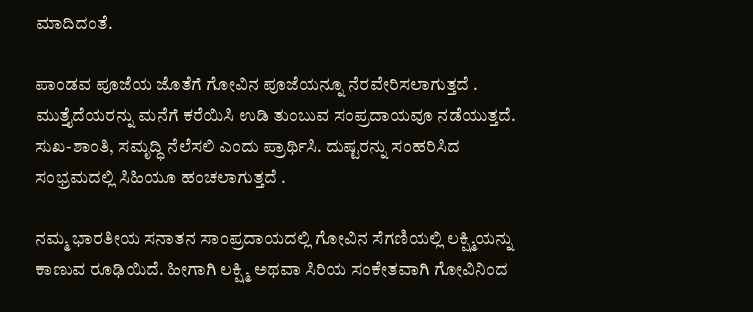ಮಾದಿದಂತೆ.

ಪಾಂಡವ ಪೂಜೆಯ ಜೊತೆಗೆ ಗೋವಿನ ಪೂಜೆಯನ್ನೂ ನೆರವೇರಿಸಲಾಗುತ್ತದೆ . ಮುತ್ತೈದೆಯರನ್ನು ಮನೆಗೆ ಕರೆಯಿಸಿ ಉಡಿ ತುಂಬುವ ಸಂಪ್ರದಾಯವೂ ನಡೆಯುತ್ತದೆ. ಸುಖ-ಶಾಂತಿ, ಸಮೃದ್ಧಿ ನೆಲೆಸಲಿ ಎಂದು ಪ್ರಾರ್ಥಿಸಿ. ದುಷ್ಟರನ್ನು ಸಂಹರಿಸಿದ ಸಂಭ್ರಮದಲ್ಲಿ ಸಿಹಿಯೂ ಹಂಚಲಾಗುತ್ತದೆ .

ನಮ್ಮ ಭಾರತೀಯ ಸನಾತನ ಸಾಂಪ್ರದಾಯದಲ್ಲಿ ಗೋವಿನ ಸೆಗಣಿಯಲ್ಲಿ ಲಕ್ಷ್ಮಿಯನ್ನು ಕಾಣುವ ರೂಢಿಯಿದೆ. ಹೀಗಾಗಿ ಲಕ್ಷ್ಮಿ ಅಥವಾ ಸಿರಿಯ ಸಂಕೇತವಾಗಿ ಗೋವಿನಿಂದ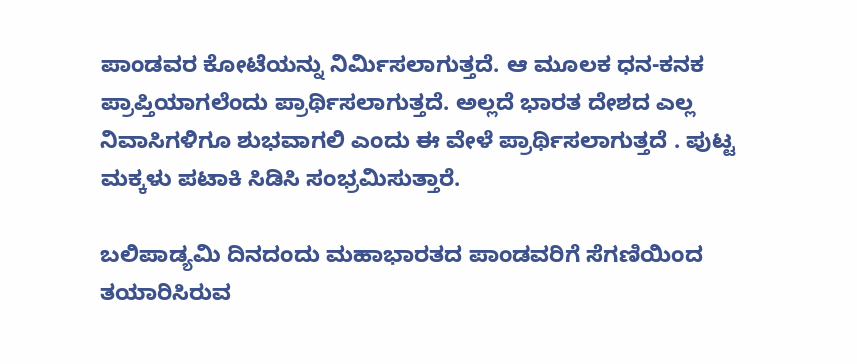ಪಾಂಡವರ ಕೋಟೆಯನ್ನು ನಿರ್ಮಿಸಲಾಗುತ್ತದೆ. ಆ ಮೂಲಕ ಧನ-ಕನಕ ಪ್ರಾಪ್ತಿಯಾಗಲೆಂದು ಪ್ರಾರ್ಥಿಸಲಾಗುತ್ತದೆ. ಅಲ್ಲದೆ ಭಾರತ ದೇಶದ ಎಲ್ಲ ನಿವಾಸಿಗಳಿಗೂ ಶುಭವಾಗಲಿ ಎಂದು ಈ ವೇಳೆ ಪ್ರಾರ್ಥಿಸಲಾಗುತ್ತದೆ . ಪುಟ್ಟ ಮಕ್ಕಳು ಪಟಾಕಿ ಸಿಡಿಸಿ ಸಂಭ್ರಮಿಸುತ್ತಾರೆ.

ಬಲಿಪಾಡ್ಯಮಿ ದಿನದಂದು ಮಹಾಭಾರತದ ಪಾಂಡವರಿಗೆ ಸೆಗಣಿಯಿಂದ ತಯಾರಿಸಿರುವ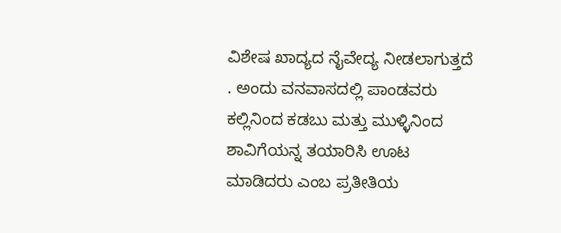ವಿಶೇಷ ಖಾದ್ಯದ ನೈವೇದ್ಯ ನೀಡಲಾಗುತ್ತದೆ . ಅಂದು ವನವಾಸದಲ್ಲಿ ಪಾಂಡವರು ಕಲ್ಲಿನಿಂದ ಕಡಬು ಮತ್ತು ಮುಳ್ಳಿನಿಂದ ಶಾವಿಗೆಯನ್ನ ತಯಾರಿಸಿ ಊಟ ಮಾಡಿದರು ಎಂಬ ಪ್ರತೀತಿಯ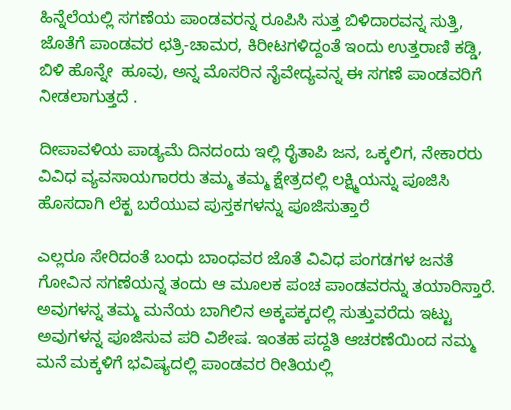ಹಿನ್ನೆಲೆಯಲ್ಲಿ ಸಗಣೆಯ ಪಾಂಡವರನ್ನ ರೂಪಿಸಿ ಸುತ್ತ ಬಿಳಿದಾರವನ್ನ ಸುತ್ತಿ, ಜೊತೆಗೆ ಪಾಂಡವರ ಛತ್ರಿ-ಚಾಮರ, ಕಿರೀಟಗಳಿದ್ದಂತೆ ಇಂದು ಉತ್ತರಾಣಿ ಕಡ್ಡಿ, ಬಿಳಿ ಹೊನ್ನೇ  ಹೂವು, ಅನ್ನ ಮೊಸರಿನ ನೈವೇದ್ಯವನ್ನ ಈ ಸಗಣೆ ಪಾಂಡವರಿಗೆ ನೀಡಲಾಗುತ್ತದೆ .

ದೀಪಾವಳಿಯ ಪಾಡ್ಯಮೆ ದಿನದಂದು ಇಲ್ಲಿ ರೈತಾಪಿ ಜನ, ಒಕ್ಕಲಿಗ, ನೇಕಾರರು ವಿವಿಧ ವ್ಯವಸಾಯಗಾರರು ತಮ್ಮ ತಮ್ಮ ಕ್ಷೇತ್ರದಲ್ಲಿ ಲಕ್ಷ್ಮಿಯನ್ನು ಪೂಜಿಸಿ ಹೊಸದಾಗಿ ಲೆಕ್ಖ ಬರೆಯುವ ಪುಸ್ತಕಗಳನ್ನು ಪೂಜಿಸುತ್ತಾರೆ

ಎಲ್ಲರೂ ಸೇರಿದಂತೆ ಬಂಧು ಬಾಂಧವರ ಜೊತೆ ವಿವಿಧ ಪಂಗಡಗಳ ಜನತೆ ಗೋವಿನ ಸಗಣೆಯನ್ನ ತಂದು ಆ ಮೂಲಕ ಪಂಚ ಪಾಂಡವರನ್ನು ತಯಾರಿಸ್ತಾರೆ. ಅವುಗಳನ್ನ ತಮ್ಮ ಮನೆಯ ಬಾಗಿಲಿನ ಅಕ್ಕಪಕ್ಕದಲ್ಲಿ ಸುತ್ತುವರೆದು ಇಟ್ಟು ಅವುಗಳನ್ನ ಪೂಜಿಸುವ ಪರಿ ವಿಶೇಷ. ಇಂತಹ ಪದ್ದತಿ ಆಚರಣೆಯಿಂದ ನಮ್ಮ ಮನೆ ಮಕ್ಕಳಿಗೆ ಭವಿಷ್ಯದಲ್ಲಿ ಪಾಂಡವರ ರೀತಿಯಲ್ಲಿ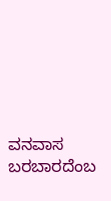ವನವಾಸ ಬರಬಾರದೆಂಬ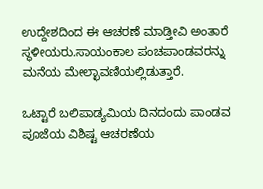ಉದ್ದೇಶದಿಂದ ಈ ಆಚರಣೆ ಮಾಡ್ತೀವಿ ಅಂತಾರೆ ಸ್ಥಳೀಯರು.ಸಾಯಂಕಾಲ ಪಂಚಪಾಂಡವರನ್ನು ಮನೆಯ ಮೇಲ್ಛಾವಣಿಯಲ್ಲಿಡುತ್ತಾರೆ.

ಒಟ್ಟಾರೆ ಬಲಿಪಾಡ್ಯಮಿಯ ದಿನದಂದು ಪಾಂಡವ ಪೂಜೆಯ ವಿಶಿಷ್ಟ ಆಚರಣೆಯ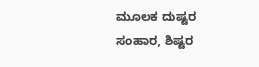ಮೂಲಕ ದುಷ್ಟರ ಸಂಹಾರ, ಶಿಷ್ಟರ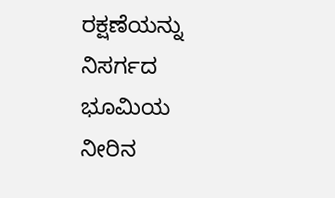ರಕ್ಷಣೆಯನ್ನು ನಿಸರ್ಗದ ಭೂಮಿಯ ನೀರಿನ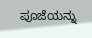ಪೂಜೆಯನ್ನು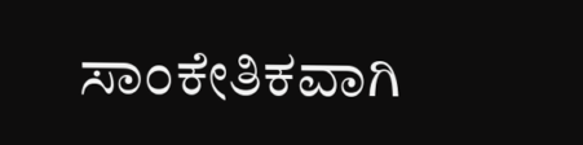ಸಾಂಕೇತಿಕವಾಗಿ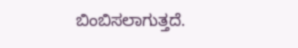ಬಿಂಬಿಸಲಾಗುತ್ತದೆ.